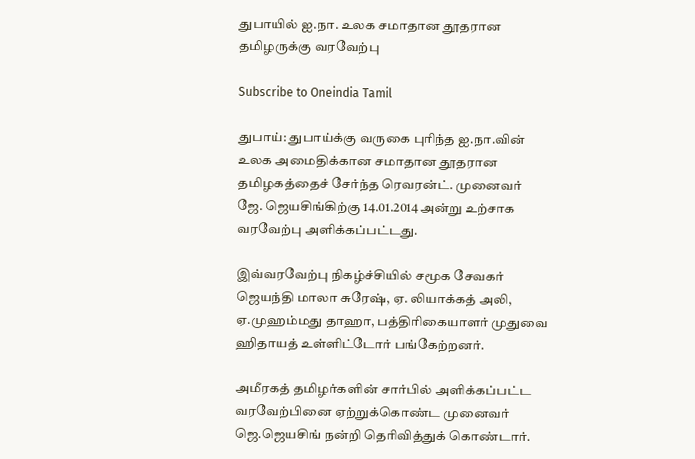துபாயில் ஐ.நா. உலக சமாதான தூதரான தமிழருக்கு வரவேற்பு

Subscribe to Oneindia Tamil

துபாய்: துபாய்க்கு வருகை புரிந்த ஐ.நா.வின் உலக அமைதிக்கான சமாதான தூதரான தமிழகத்தைச் சேர்ந்த ரெவரன்ட். முனைவர் ஜே. ஜெயசிங்கிற்கு 14.01.2014 அன்று உற்சாக வரவேற்பு அளிக்கப்பட்டது.

இவ்வரவேற்பு நிகழ்ச்சியில் சமூக சேவகர் ஜெயந்தி மாலா சுரேஷ், ஏ. லியாக்கத் அலி, ஏ.முஹம்மது தாஹா, பத்திரிகையாளர் முதுவை ஹிதாயத் உள்ளிட்டோர் பங்கேற்றனர்.

அமீரகத் தமிழர்களின் சார்பில் அளிக்கப்பட்ட வரவேற்பினை ஏற்றுக்கொண்ட முனைவர் ஜெ.ஜெயசிங் நன்றி தெரிவித்துக் கொண்டார்.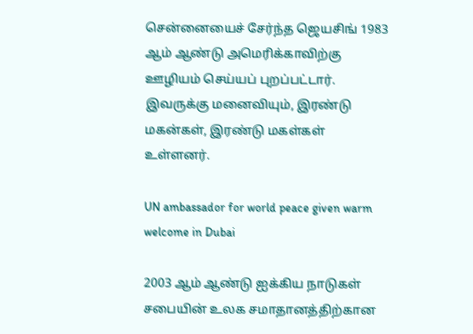சென்னையைச் சேர்ந்த ஜெயசிங் 1983 ஆம் ஆண்டு அமெரிக்காவிற்கு ஊழியம் செய்யப் புறப்பட்டார். இவருக்கு மனைவியும், இரண்டு மகன்கள், இரண்டு மகள்கள் உள்ளனர்.

UN ambassador for world peace given warm welcome in Dubai

2003 ஆம் ஆண்டு ஐக்கிய நாடுகள் சபையின் உலக சமாதானத்திற்கான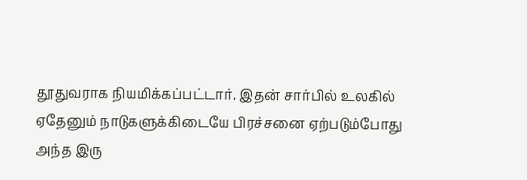தூதுவராக நியமிக்கப்பட்டார். இதன் சார்பில் உலகில் ஏதேனும் நாடுகளுக்கிடையே பிரச்சனை ஏற்படும்போது அந்த இரு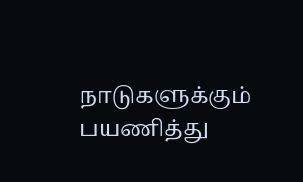நாடுகளுக்கும் பயணித்து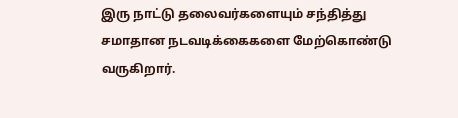இரு நாட்டு தலைவர்களையும் சந்தித்து சமாதான நடவடிக்கைகளை மேற்கொண்டு வருகிறார்.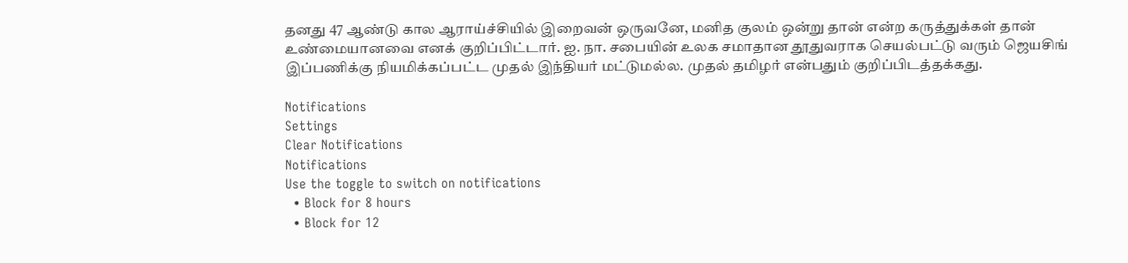தனது 47 ஆண்டு கால ஆராய்ச்சியில் இறைவன் ஒருவனே, மனித குலம் ஒன்று தான் என்ற கருத்துக்கள் தான் உண்மையானவை எனக் குறிப்பிட்டார். ஐ. நா. சபையின் உலக சமாதான தூதுவராக செயல்பட்டு வரும் ஜெயசிங் இப்பணிக்கு நியமிக்கப்பட்ட முதல் இந்தியர் மட்டுமல்ல. முதல் தமிழர் என்பதும் குறிப்பிடத்தக்கது.

Notifications
Settings
Clear Notifications
Notifications
Use the toggle to switch on notifications
  • Block for 8 hours
  • Block for 12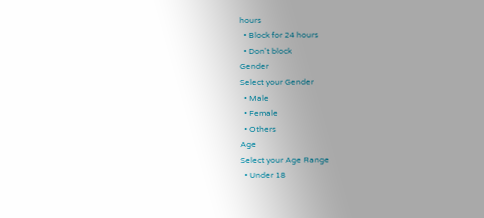hours
  • Block for 24 hours
  • Don't block
Gender
Select your Gender
  • Male
  • Female
  • Others
Age
Select your Age Range
  • Under 18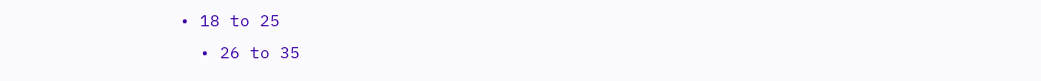• 18 to 25
  • 26 to 35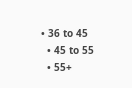• 36 to 45
  • 45 to 55
  • 55+